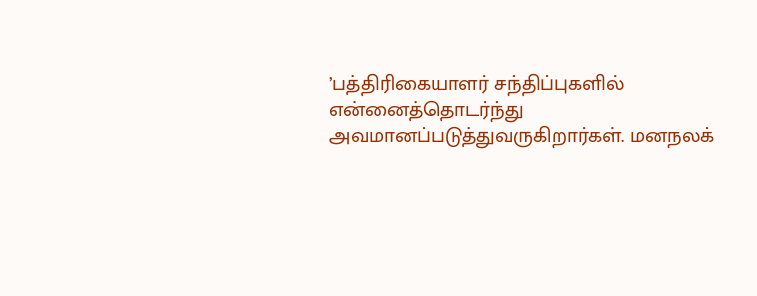’பத்திரிகையாளர் சந்திப்புகளில் என்னைத்தொடர்ந்து அவமானப்படுத்துவருகிறார்கள். மனநலக்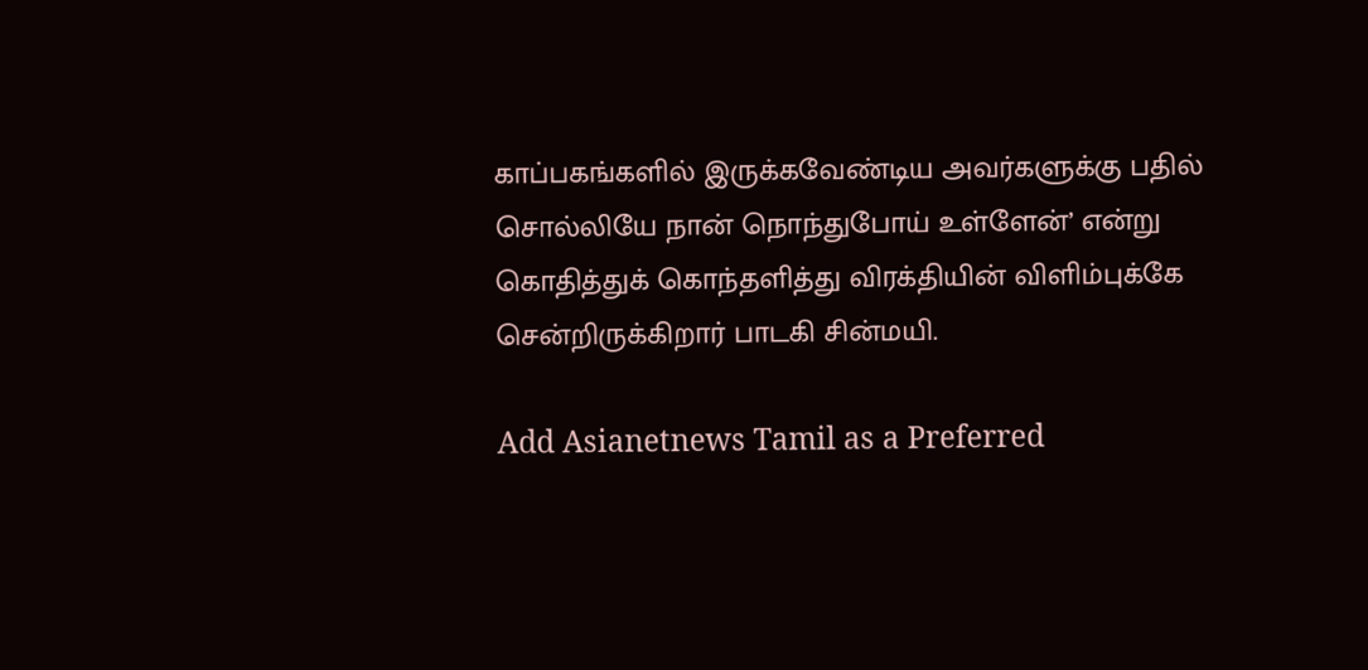காப்பகங்களில் இருக்கவேண்டிய அவர்களுக்கு பதில் சொல்லியே நான் நொந்துபோய் உள்ளேன்’ என்று கொதித்துக் கொந்தளித்து விரக்தியின் விளிம்புக்கே சென்றிருக்கிறார் பாடகி சின்மயி.

Add Asianetnews Tamil as a Preferred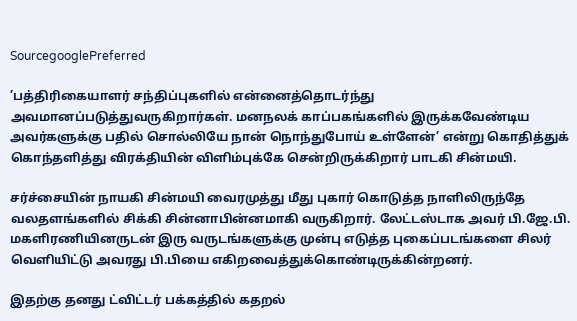SourcegooglePreferred

’பத்திரிகையாளர் சந்திப்புகளில் என்னைத்தொடர்ந்து அவமானப்படுத்துவருகிறார்கள். மனநலக் காப்பகங்களில் இருக்கவேண்டிய அவர்களுக்கு பதில் சொல்லியே நான் நொந்துபோய் உள்ளேன்’ என்று கொதித்துக் கொந்தளித்து விரக்தியின் விளிம்புக்கே சென்றிருக்கிறார் பாடகி சின்மயி.

சர்ச்சையின் நாயகி சின்மயி வைரமுத்து மீது புகார் கொடுத்த நாளிலிருந்தே வலதளங்களில் சிக்கி சின்னாபின்னமாகி வருகிறார். லேட்டஸ்டாக அவர் பி.ஜே.பி. மகளிரணியினருடன் இரு வருடங்களுக்கு முன்பு எடுத்த புகைப்படங்களை சிலர் வெளியிட்டு அவரது பி.பியை எகிறவைத்துக்கொண்டிருக்கின்றனர்.

இதற்கு தனது ட்விட்டர் பக்கத்தில் கதறல்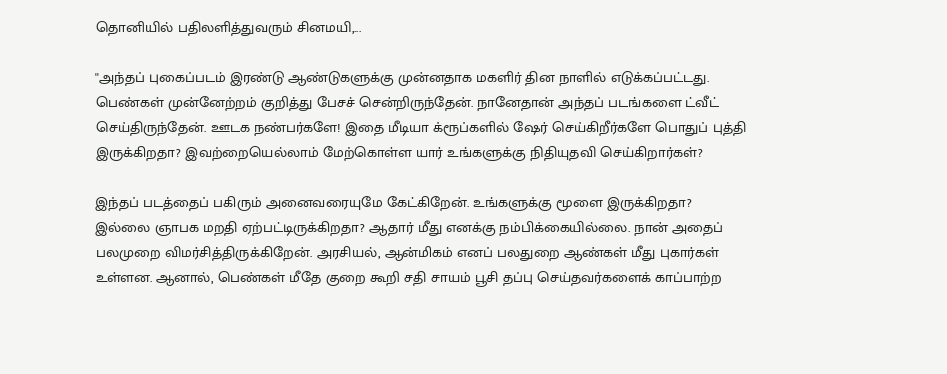தொனியில் பதிலளித்துவரும் சினமயி,...

''அந்தப் புகைப்படம் இரண்டு ஆண்டுகளுக்கு முன்னதாக மகளிர் தின நாளில் எடுக்கப்பட்டது. பெண்கள் முன்னேற்றம் குறித்து பேசச் சென்றிருந்தேன். நானேதான் அந்தப் படங்களை ட்வீட் செய்திருந்தேன். ஊடக நண்பர்களே! இதை மீடியா க்ரூப்களில் ஷேர் செய்கிறீர்களே பொதுப் புத்தி இருக்கிறதா? இவற்றையெல்லாம் மேற்கொள்ள யார் உங்களுக்கு நிதியுதவி செய்கிறார்கள்?

இந்தப் படத்தைப் பகிரும் அனைவரையுமே கேட்கிறேன். உங்களுக்கு மூளை இருக்கிறதா? இல்லை ஞாபக மறதி ஏற்பட்டிருக்கிறதா? ஆதார் மீது எனக்கு நம்பிக்கையில்லை. நான் அதைப் பலமுறை விமர்சித்திருக்கிறேன். அரசியல், ஆன்மிகம் எனப் பலதுறை ஆண்கள் மீது புகார்கள் உள்ளன. ஆனால், பெண்கள் மீதே குறை கூறி சதி சாயம் பூசி தப்பு செய்தவர்களைக் காப்பாற்ற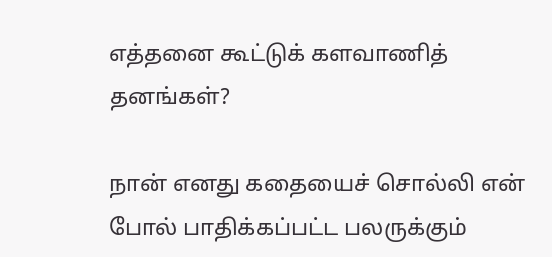எத்தனை கூட்டுக் களவாணித் தனங்கள்?

நான் எனது கதையைச் சொல்லி என் போல் பாதிக்கப்பட்ட பலருக்கும்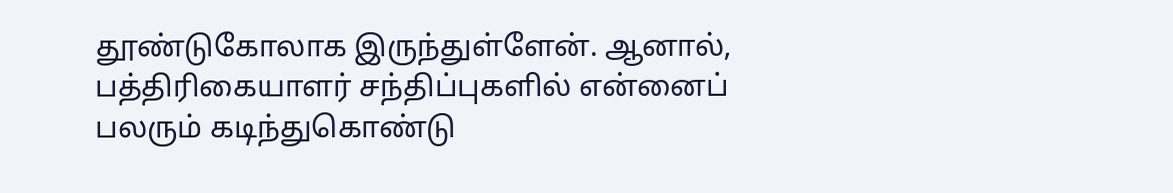தூண்டுகோலாக இருந்துள்ளேன். ஆனால், பத்திரிகையாளர் சந்திப்புகளில் என்னைப் பலரும் கடிந்துகொண்டு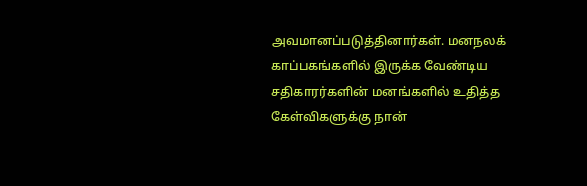அவமானப்படுத்தினார்கள். மனநலக் காப்பகங்களில் இருக்க வேண்டிய சதிகாரர்களின் மனங்களில் உதித்த கேள்விகளுக்கு நான்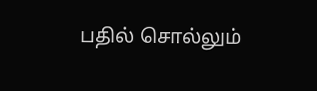பதில் சொல்லும்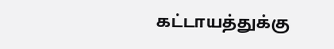கட்டாயத்துக்கு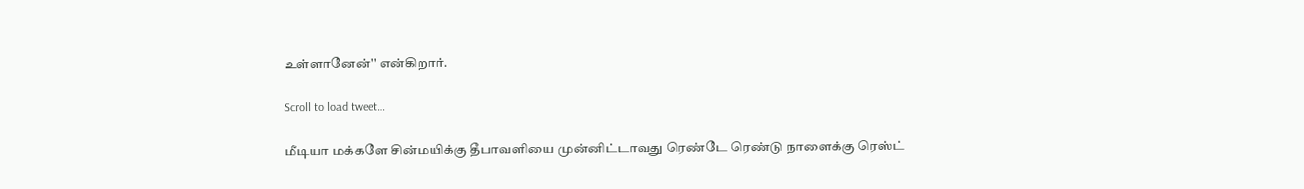உள்ளானேன்'' என்கிறார்.

Scroll to load tweet…

மீடியா மக்களே சின்மயிக்கு தீபாவளியை முன்னிட்டாவது ரெண்டே ரெண்டு நாளைக்கு ரெஸ்ட்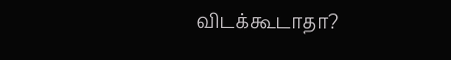விடக்கூடாதா?